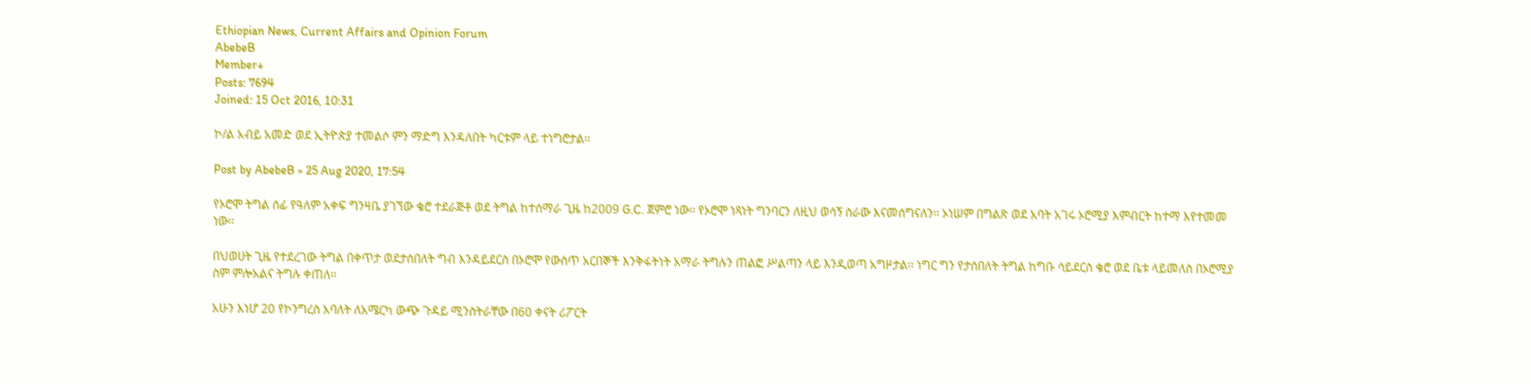Ethiopian News, Current Affairs and Opinion Forum
AbebeB
Member+
Posts: 7694
Joined: 15 Oct 2016, 10:31

ኮ/ል አብይ አመድ ወደ ኢትዮጵያ ተመልሶ ምን ማድግ እንዳለበት ካርቱም ላይ ተነግሮታል፡፡

Post by AbebeB » 25 Aug 2020, 17:54

የኦሮሞ ትግል ሰፊ የዓለም አቀፍ ግንዛቤ ያገኘው ቄሮ ተደራጅቶ ወደ ትግል ከተሰማራ ጊዜ ከ2009 G.C. ጀምሮ ነው፡፡ የኦሮሞ ነጻነት ግንባርን ለዚህ ወሳኝ ስራው እናመሰግናለን፡፡ ኦነሠም በግልጽ ወደ አባት አገሩ ኦሮሚያ እምብርት ከተማ እየተመመ ነው፡፡

በህወሀት ጊዜ የተደረገው ትግል በቀጥታ ወደታሰበለት ግብ እንዳይደርስ በኦሮሞ የውስጥ አርበኞች እንቅፋትነት አማራ ትግሉን ጠልፎ ሥልጣን ላይ እንዲወጣ አግዞታል፡፡ ነግር ግን የታሰበለት ትግል ከግቡ ሳይደርስ ቄሮ ወደ ቤቱ ላይመለስ በኦሮሚያ ስም ምሎአልና ትግሉ ቀጠለ፡፡

አሁን እነሆ 20 የኮንግረስ አባለት ለአሜርካ ውጭ ጉዳይ ሚንስትራቸው በ60 ቀናት ሪፖርት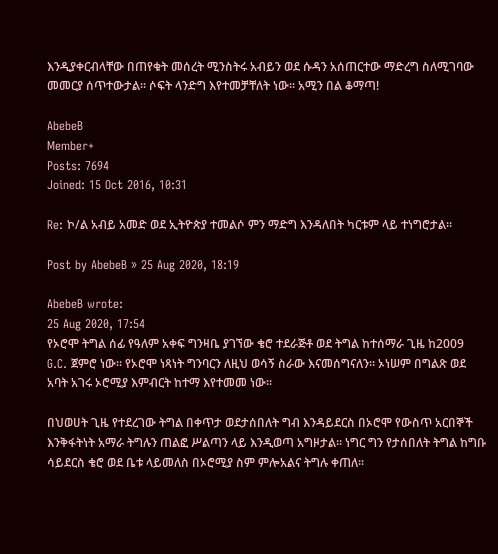እንዲያቀርብላቸው በጠየቁት መሰረት ሚንስትሩ አብይን ወደ ሱዳን አሰጠርተው ማድረግ ስለሚገባው መመርያ ሰጥተውታል፡፡ ሶፍት ላንድግ እየተመቻቸለት ነው፡፡ አሚን በል ቆማጣ!

AbebeB
Member+
Posts: 7694
Joined: 15 Oct 2016, 10:31

Re: ኮ/ል አብይ አመድ ወደ ኢትዮጵያ ተመልሶ ምን ማድግ እንዳለበት ካርቱም ላይ ተነግሮታል፡፡

Post by AbebeB » 25 Aug 2020, 18:19

AbebeB wrote:
25 Aug 2020, 17:54
የኦሮሞ ትግል ሰፊ የዓለም አቀፍ ግንዛቤ ያገኘው ቄሮ ተደራጅቶ ወደ ትግል ከተሰማራ ጊዜ ከ2009 G.C. ጀምሮ ነው፡፡ የኦሮሞ ነጻነት ግንባርን ለዚህ ወሳኝ ስራው እናመሰግናለን፡፡ ኦነሠም በግልጽ ወደ አባት አገሩ ኦሮሚያ እምብርት ከተማ እየተመመ ነው፡፡

በህወሀት ጊዜ የተደረገው ትግል በቀጥታ ወደታሰበለት ግብ እንዳይደርስ በኦሮሞ የውስጥ አርበኞች እንቅፋትነት አማራ ትግሉን ጠልፎ ሥልጣን ላይ እንዲወጣ አግዞታል፡፡ ነግር ግን የታሰበለት ትግል ከግቡ ሳይደርስ ቄሮ ወደ ቤቱ ላይመለስ በኦሮሚያ ስም ምሎአልና ትግሉ ቀጠለ፡፡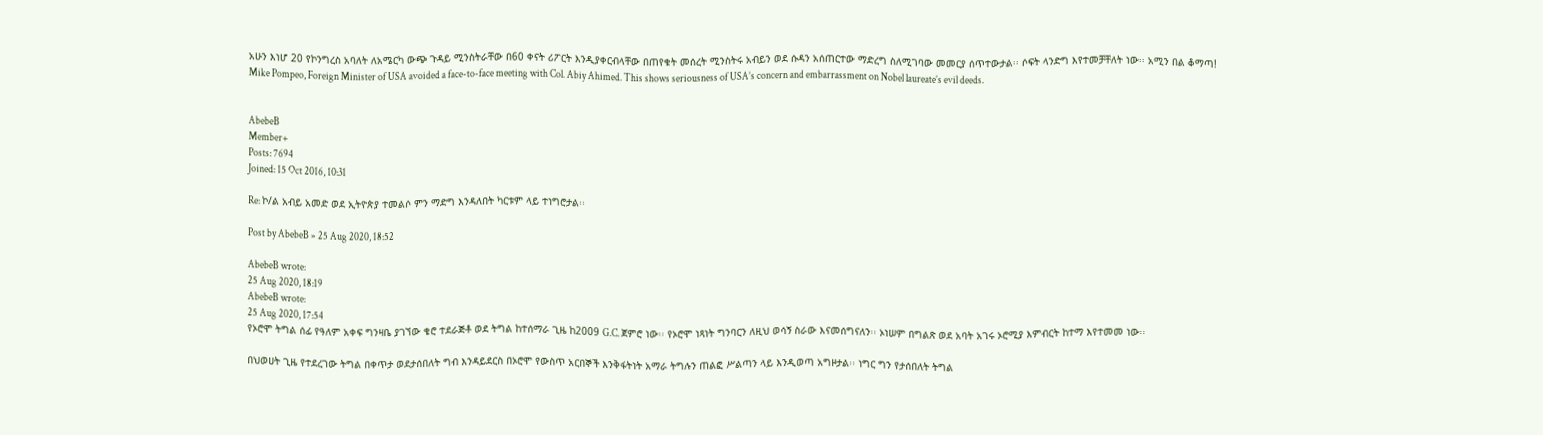አሁን እነሆ 20 የኮንግረስ አባለት ለአሜርካ ውጭ ጉዳይ ሚንስትራቸው በ60 ቀናት ሪፖርት እንዲያቀርብላቸው በጠየቁት መሰረት ሚንስትሩ አብይን ወደ ሱዳን አሰጠርተው ማድረግ ስለሚገባው መመርያ ሰጥተውታል፡፡ ሶፍት ላንድግ እየተመቻቸለት ነው፡፡ አሚን በል ቆማጣ!
Mike Pompeo, Foreign Minister of USA avoided a face-to-face meeting with Col. Abiy Ahimed. This shows seriousness of USA’s concern and embarrassment on Nobel laureate’s evil deeds.


AbebeB
Member+
Posts: 7694
Joined: 15 Oct 2016, 10:31

Re: ኮ/ል አብይ አመድ ወደ ኢትዮጵያ ተመልሶ ምን ማድግ እንዳለበት ካርቱም ላይ ተነግሮታል፡፡

Post by AbebeB » 25 Aug 2020, 18:52

AbebeB wrote:
25 Aug 2020, 18:19
AbebeB wrote:
25 Aug 2020, 17:54
የኦሮሞ ትግል ሰፊ የዓለም አቀፍ ግንዛቤ ያገኘው ቄሮ ተደራጅቶ ወደ ትግል ከተሰማራ ጊዜ ከ2009 G.C. ጀምሮ ነው፡፡ የኦሮሞ ነጻነት ግንባርን ለዚህ ወሳኝ ስራው እናመሰግናለን፡፡ ኦነሠም በግልጽ ወደ አባት አገሩ ኦሮሚያ እምብርት ከተማ እየተመመ ነው፡፡

በህወሀት ጊዜ የተደረገው ትግል በቀጥታ ወደታሰበለት ግብ እንዳይደርስ በኦሮሞ የውስጥ አርበኞች እንቅፋትነት አማራ ትግሉን ጠልፎ ሥልጣን ላይ እንዲወጣ አግዞታል፡፡ ነግር ግን የታሰበለት ትግል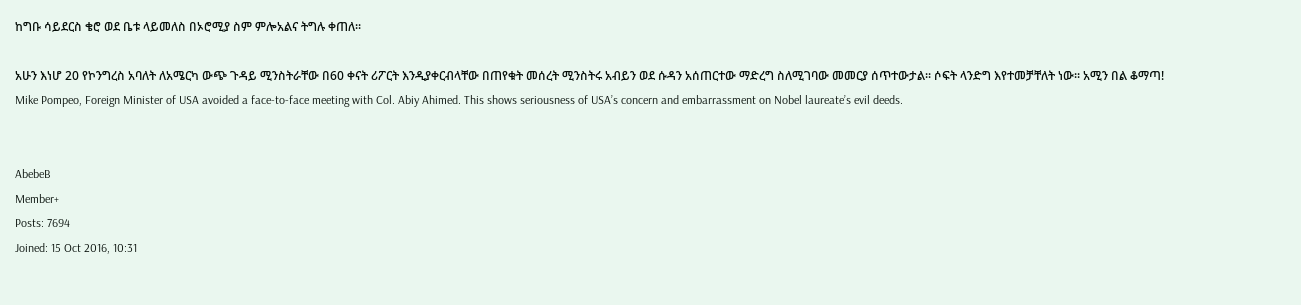ከግቡ ሳይደርስ ቄሮ ወደ ቤቱ ላይመለስ በኦሮሚያ ስም ምሎአልና ትግሉ ቀጠለ፡፡

አሁን እነሆ 20 የኮንግረስ አባለት ለአሜርካ ውጭ ጉዳይ ሚንስትራቸው በ60 ቀናት ሪፖርት እንዲያቀርብላቸው በጠየቁት መሰረት ሚንስትሩ አብይን ወደ ሱዳን አሰጠርተው ማድረግ ስለሚገባው መመርያ ሰጥተውታል፡፡ ሶፍት ላንድግ እየተመቻቸለት ነው፡፡ አሚን በል ቆማጣ!
Mike Pompeo, Foreign Minister of USA avoided a face-to-face meeting with Col. Abiy Ahimed. This shows seriousness of USA’s concern and embarrassment on Nobel laureate’s evil deeds.


AbebeB
Member+
Posts: 7694
Joined: 15 Oct 2016, 10:31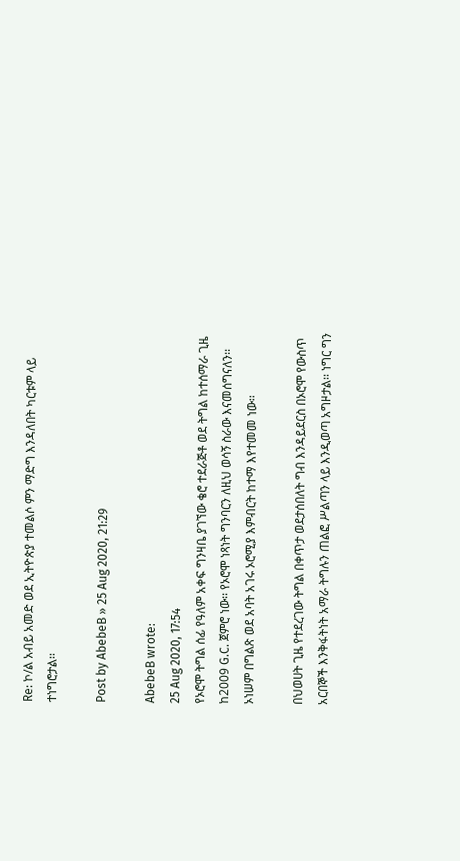Re: ኮ/ል አብይ አመድ ወደ ኢትዮጵያ ተመልሶ ምን ማድግ እንዳለበት ካርቱም ላይ ተነግሮታል፡፡

Post by AbebeB » 25 Aug 2020, 21:29

AbebeB wrote:
25 Aug 2020, 17:54
የኦሮሞ ትግል ሰፊ የዓለም አቀፍ ግንዛቤ ያገኘው ቄሮ ተደራጅቶ ወደ ትግል ከተሰማራ ጊዜ ከ2009 G.C. ጀምሮ ነው፡፡ የኦሮሞ ነጻነት ግንባርን ለዚህ ወሳኝ ስራው እናመሰግናለን፡፡ ኦነሠም በግልጽ ወደ አባት አገሩ ኦሮሚያ እምብርት ከተማ እየተመመ ነው፡፡

በህወሀት ጊዜ የተደረገው ትግል በቀጥታ ወደታሰበለት ግብ እንዳይደርስ በኦሮሞ የውስጥ አርበኞች እንቅፋትነት አማራ ትግሉን ጠልፎ ሥልጣን ላይ እንዲወጣ አግዞታል፡፡ ነግር ግን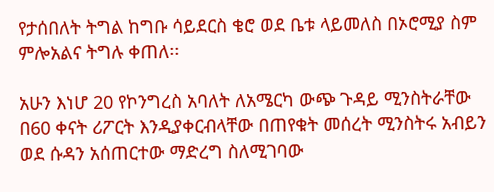የታሰበለት ትግል ከግቡ ሳይደርስ ቄሮ ወደ ቤቱ ላይመለስ በኦሮሚያ ስም ምሎአልና ትግሉ ቀጠለ፡፡

አሁን እነሆ 20 የኮንግረስ አባለት ለአሜርካ ውጭ ጉዳይ ሚንስትራቸው በ60 ቀናት ሪፖርት እንዲያቀርብላቸው በጠየቁት መሰረት ሚንስትሩ አብይን ወደ ሱዳን አሰጠርተው ማድረግ ስለሚገባው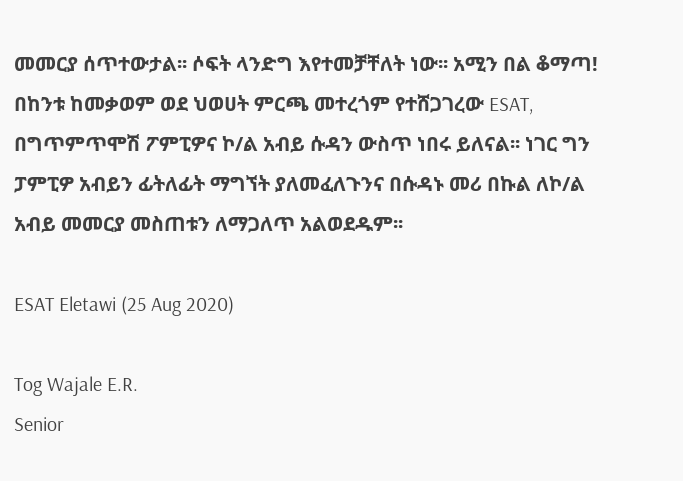መመርያ ሰጥተውታል፡፡ ሶፍት ላንድግ እየተመቻቸለት ነው፡፡ አሚን በል ቆማጣ!
በከንቱ ከመቃወም ወደ ህወሀት ምርጫ መተረጎም የተሸጋገረው ESAT, በግጥምጥሞሽ ፖምፒዎና ኮ/ል አብይ ሱዳን ውስጥ ነበሩ ይለናል፡፡ ነገር ግን ፓምፒዎ አብይን ፊትለፊት ማግኘት ያለመፈለጉንና በሱዳኑ መሪ በኩል ለኮ/ል አብይ መመርያ መስጠቱን ለማጋለጥ አልወደዱም፡፡

ESAT Eletawi (25 Aug 2020)

Tog Wajale E.R.
Senior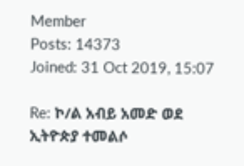Member
Posts: 14373
Joined: 31 Oct 2019, 15:07

Re: ኮ/ል አብይ አመድ ወደ ኢትዮጵያ ተመልሶ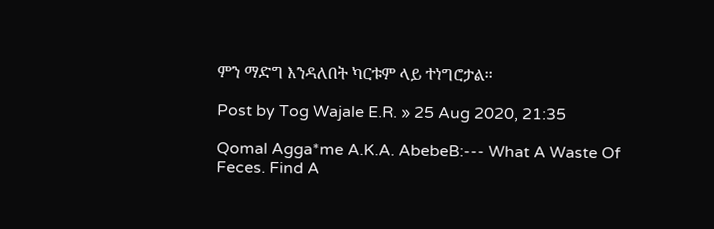ምን ማድግ እንዳለበት ካርቱም ላይ ተነግሮታል፡፡

Post by Tog Wajale E.R. » 25 Aug 2020, 21:35

Qomal Agga*me A.K.A. AbebeB:--- What A Waste Of Feces. Find A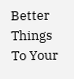Better Things To Your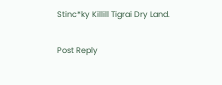Stinc*ky Killill Tigrai Dry Land.

Post Reply